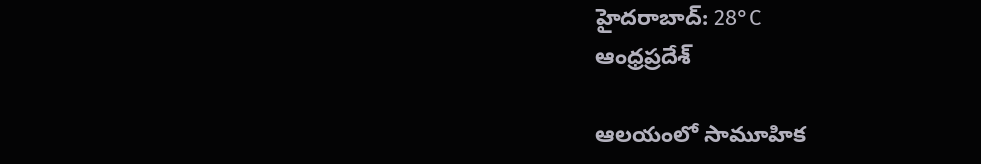హైదరాబాద్: 28°C
ఆంధ్రప్రదేశ్

ఆలయంలో సామూహిక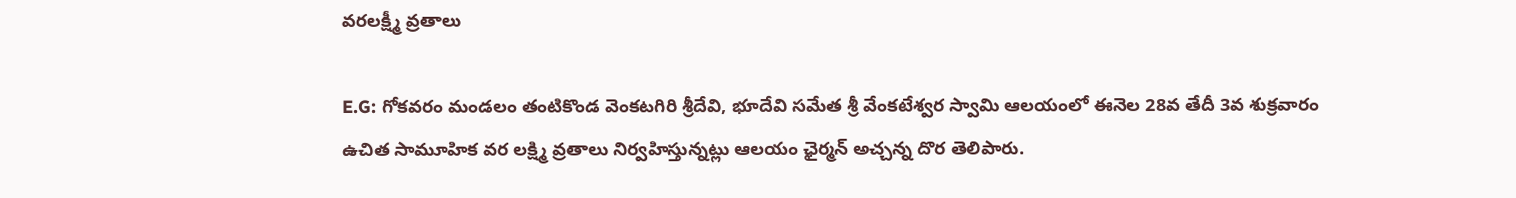వరలక్ష్మీ వ్రతాలు

E.G: గోకవరం మండలం తంటికొండ వెంకటగిరి శ్రీదేవి, భూదేవి సమేత శ్రీ వేంకటేశ్వర స్వామి ఆలయంలో ఈనెల 28వ తేదీ 3వ శుక్రవారం ఉచిత సామూహిక వర లక్ష్మి వ్రతాలు నిర్వహిస్తున్నట్లు ఆలయం ఛైర్మన్ అచ్చన్న దొర తెలిపారు.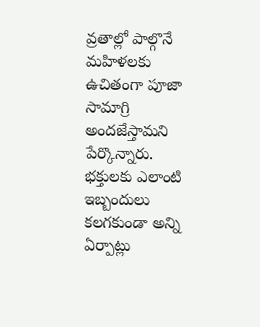వ్రతాల్లో పాల్గొనే మహిళలకు ఉచితంగా పూజా సామాగ్రి అందజేస్తామని పేర్కొన్నారు. భక్తులకు ఎలాంటి ఇబ్బందులు కలగకుండా అన్ని ఏర్పాట్లు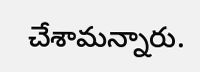చేశామన్నారు.